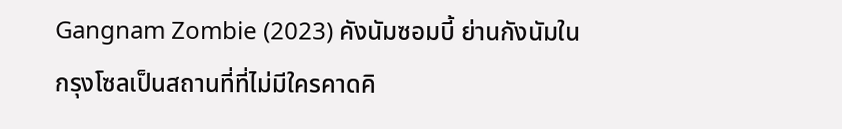Gangnam Zombie (2023) คังนัมซอมบี้ ย่านกังนัมในกรุงโซลเป็นสถานที่ที่ไม่มีใครคาดคิ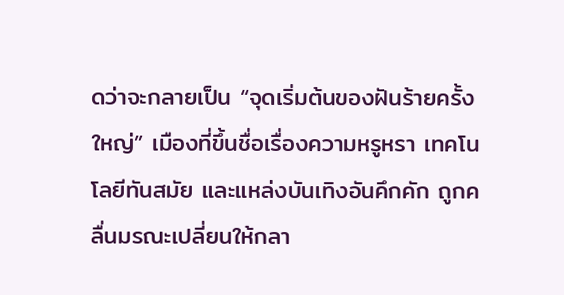ดว่าจะกลายเป็น “จุดเริ่มต้นของฝันร้ายครั้งใหญ่” เมืองที่ขึ้นชื่อเรื่องความหรูหรา เทคโนโลยีทันสมัย และแหล่งบันเทิงอันคึกคัก ถูกคลื่นมรณะเปลี่ยนให้กลา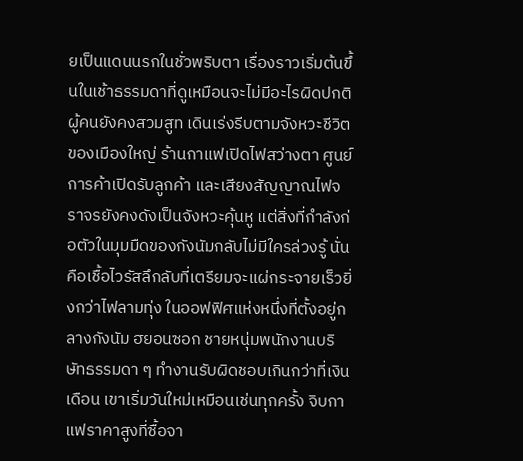ยเป็นแดนนรกในชั่วพริบตา เรื่องราวเริ่มต้นขึ้นในเช้าธรรมดาที่ดูเหมือนจะไม่มีอะไรผิดปกติ ผู้คนยังคงสวมสูท เดินเร่งรีบตามจังหวะชีวิตของเมืองใหญ่ ร้านกาแฟเปิดไฟสว่างตา ศูนย์การค้าเปิดรับลูกค้า และเสียงสัญญาณไฟจราจรยังคงดังเป็นจังหวะคุ้นหู แต่สิ่งที่กำลังก่อตัวในมุมมืดของกังนัมกลับไม่มีใครล่วงรู้ นั่นคือเชื้อไวรัสลึกลับที่เตรียมจะแผ่กระจายเร็วยิ่งกว่าไฟลามทุ่ง ในออฟฟิศแห่งหนึ่งที่ตั้งอยู่กลางกังนัม ฮยอนซอก ชายหนุ่มพนักงานบริษัทธรรมดา ๆ ทำงานรับผิดชอบเกินกว่าที่เงินเดือน เขาเริ่มวันใหม่เหมือนเช่นทุกครั้ง จิบกาแฟราคาสูงที่ซื้อจา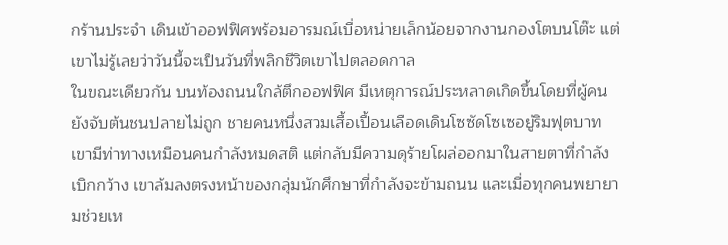กร้านประจำ เดินเข้าออฟฟิศพร้อมอารมณ์เบื่อหน่ายเล็กน้อยจากงานกองโตบนโต๊ะ แต่เขาไม่รู้เลยว่าวันนี้จะเป็นวันที่พลิกชีวิตเขาไปตลอดกาล
ในขณะเดียวกัน บนท้องถนนใกล้ตึกออฟฟิศ มีเหตุการณ์ประหลาดเกิดขึ้นโดยที่ผู้คนยังจับต้นชนปลายไม่ถูก ชายคนหนึ่งสวมเสื้อเปื้อนเลือดเดินโซซัดโซเซอยู่ริมฟุตบาท เขามีท่าทางเหมือนคนกำลังหมดสติ แต่กลับมีความดุร้ายโผล่ออกมาในสายตาที่กำลังเบิกกว้าง เขาล้มลงตรงหน้าของกลุ่มนักศึกษาที่กำลังจะข้ามถนน และเมื่อทุกคนพยายามช่วยเห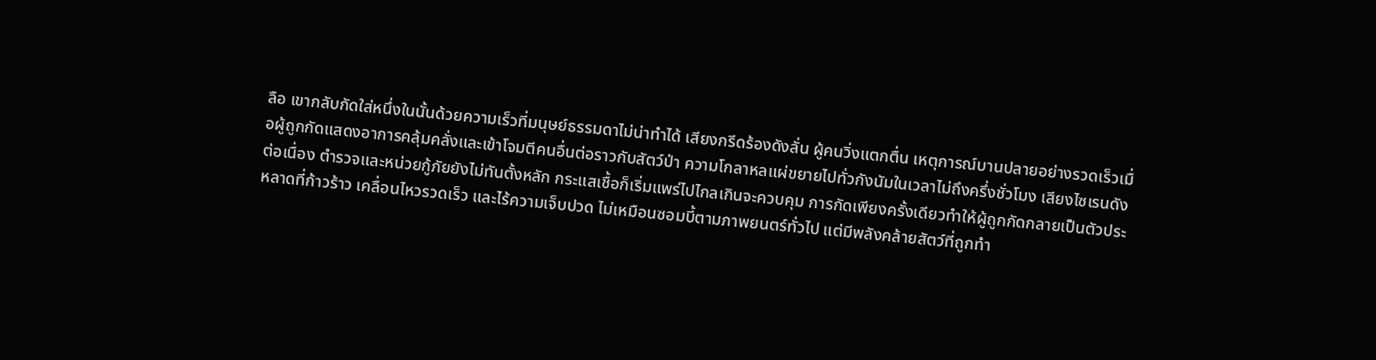ลือ เขากลับกัดใส่หนึ่งในนั้นด้วยความเร็วที่มนุษย์ธรรมดาไม่น่าทำได้ เสียงกรีดร้องดังลั่น ผู้คนวิ่งแตกตื่น เหตุการณ์บานปลายอย่างรวดเร็วเมื่อผู้ถูกกัดแสดงอาการคลุ้มคลั่งและเข้าโจมตีคนอื่นต่อราวกับสัตว์ป่า ความโกลาหลแผ่ขยายไปทั่วกังนัมในเวลาไม่ถึงครึ่งชั่วโมง เสียงไซเรนดังต่อเนื่อง ตำรวจและหน่วยกู้ภัยยังไม่ทันตั้งหลัก กระแสเชื้อก็เริ่มแพร่ไปไกลเกินจะควบคุม การกัดเพียงครั้งเดียวทำให้ผู้ถูกกัดกลายเป็นตัวประหลาดที่ก้าวร้าว เคลื่อนไหวรวดเร็ว และไร้ความเจ็บปวด ไม่เหมือนซอมบี้ตามภาพยนตร์ทั่วไป แต่มีพลังคล้ายสัตว์ที่ถูกทำ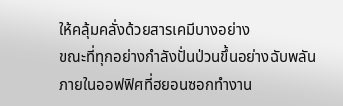ให้คลุ้มคลั่งด้วยสารเคมีบางอย่าง
ขณะที่ทุกอย่างกำลังปั่นป่วนขึ้นอย่างฉับพลัน ภายในออฟฟิศที่ฮยอนซอกทำงาน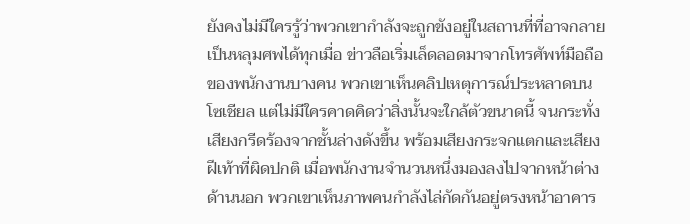ยังคงไม่มีใครรู้ว่าพวกเขากำลังจะถูกขังอยู่ในสถานที่ที่อาจกลายเป็นหลุมศพได้ทุกเมื่อ ข่าวลือเริ่มเล็ดลอดมาจากโทรศัพท์มือถือของพนักงานบางคน พวกเขาเห็นคลิปเหตุการณ์ประหลาดบนโซเชียล แต่ไม่มีใครคาดคิดว่าสิ่งนั้นจะใกล้ตัวขนาดนี้ จนกระทั่งเสียงกรีดร้องจากชั้นล่างดังขึ้น พร้อมเสียงกระจกแตกและเสียงฝีเท้าที่ผิดปกติ เมื่อพนักงานจำนวนหนึ่งมองลงไปจากหน้าต่างด้านนอก พวกเขาเห็นภาพคนกำลังไล่กัดกันอยู่ตรงหน้าอาคาร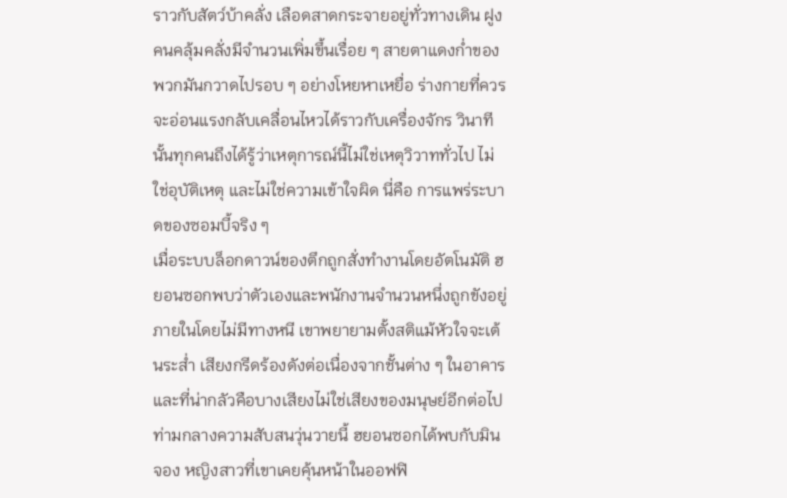ราวกับสัตว์บ้าคลั่ง เลือดสาดกระจายอยู่ทั่วทางเดิน ฝูงคนคลุ้มคลั่งมีจำนวนเพิ่มขึ้นเรื่อย ๆ สายตาแดงก่ำของพวกมันกวาดไปรอบ ๆ อย่างโหยหาเหยื่อ ร่างกายที่ควรจะอ่อนแรงกลับเคลื่อนไหวได้ราวกับเครื่องจักร วินาทีนั้นทุกคนถึงได้รู้ว่าเหตุการณ์นี้ไม่ใช่เหตุวิวาททั่วไป ไม่ใช่อุบัติเหตุ และไม่ใช่ความเข้าใจผิด นี่คือ การแพร่ระบาดของซอมบี้จริง ๆ
เมื่อระบบล็อกดาวน์ของตึกถูกสั่งทำงานโดยอัตโนมัติ ฮยอนซอกพบว่าตัวเองและพนักงานจำนวนหนึ่งถูกขังอยู่ภายในโดยไม่มีทางหนี เขาพยายามตั้งสติแม้หัวใจจะเต้นระส่ำ เสียงกรีดร้องดังต่อเนื่องจากชั้นต่าง ๆ ในอาคาร และที่น่ากลัวคือบางเสียงไม่ใช่เสียงของมนุษย์อีกต่อไป ท่ามกลางความสับสนวุ่นวายนี้ ฮยอนซอกได้พบกับมินจอง หญิงสาวที่เขาเคยคุ้นหน้าในออฟฟิ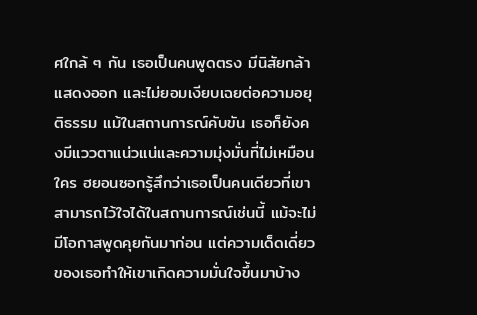ศใกล้ ๆ กัน เธอเป็นคนพูดตรง มีนิสัยกล้าแสดงออก และไม่ยอมเงียบเฉยต่อความอยุติธรรม แม้ในสถานการณ์คับขัน เธอก็ยังคงมีแววตาแน่วแน่และความมุ่งมั่นที่ไม่เหมือนใคร ฮยอนซอกรู้สึกว่าเธอเป็นคนเดียวที่เขาสามารถไว้ใจได้ในสถานการณ์เช่นนี้ แม้จะไม่มีโอกาสพูดคุยกันมาก่อน แต่ความเด็ดเดี่ยวของเธอทำให้เขาเกิดความมั่นใจขึ้นมาบ้าง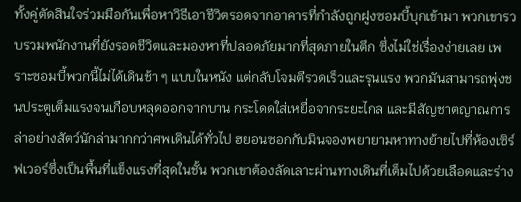ทั้งคู่ตัดสินใจร่วมมือกันเพื่อหาวิธีเอาชีวิตรอดจากอาคารที่กำลังถูกฝูงซอมบี้บุกเข้ามา พวกเขารวบรวมพนักงานที่ยังรอดชีวิตและมองหาที่ปลอดภัยมากที่สุดภายในตึก ซึ่งไม่ใช่เรื่องง่ายเลย เพราะซอมบี้พวกนี้ไม่ได้เดินช้า ๆ แบบในหนัง แต่กลับโจมตีรวดเร็วและรุนแรง พวกมันสามารถพุ่งชนประตูเต็มแรงจนเกือบหลุดออกจากบาน กระโดดใส่เหยื่อจากระยะไกล และมีสัญชาตญาณการล่าอย่างสัตว์นักล่ามากกว่าศพเดินได้ทั่วไป ฮยอนซอกกับมินจองพยายามหาทางย้ายไปที่ห้องเซิร์ฟเวอร์ซึ่งเป็นพื้นที่แข็งแรงที่สุดในชั้น พวกเขาต้องลัดเลาะผ่านทางเดินที่เต็มไปด้วยเลือดและร่าง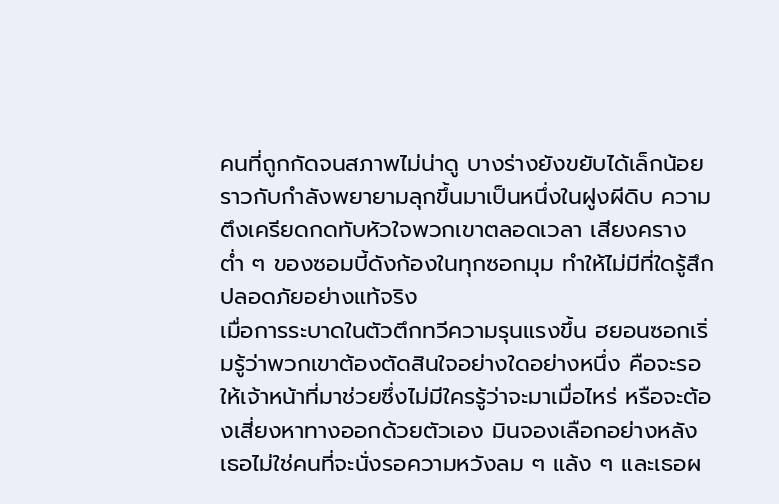คนที่ถูกกัดจนสภาพไม่น่าดู บางร่างยังขยับได้เล็กน้อย ราวกับกำลังพยายามลุกขึ้นมาเป็นหนึ่งในฝูงผีดิบ ความตึงเครียดกดทับหัวใจพวกเขาตลอดเวลา เสียงครางต่ำ ๆ ของซอมบี้ดังก้องในทุกซอกมุม ทำให้ไม่มีที่ใดรู้สึกปลอดภัยอย่างแท้จริง
เมื่อการระบาดในตัวตึกทวีความรุนแรงขึ้น ฮยอนซอกเริ่มรู้ว่าพวกเขาต้องตัดสินใจอย่างใดอย่างหนึ่ง คือจะรอให้เจ้าหน้าที่มาช่วยซึ่งไม่มีใครรู้ว่าจะมาเมื่อไหร่ หรือจะต้องเสี่ยงหาทางออกด้วยตัวเอง มินจองเลือกอย่างหลัง เธอไม่ใช่คนที่จะนั่งรอความหวังลม ๆ แล้ง ๆ และเธอผ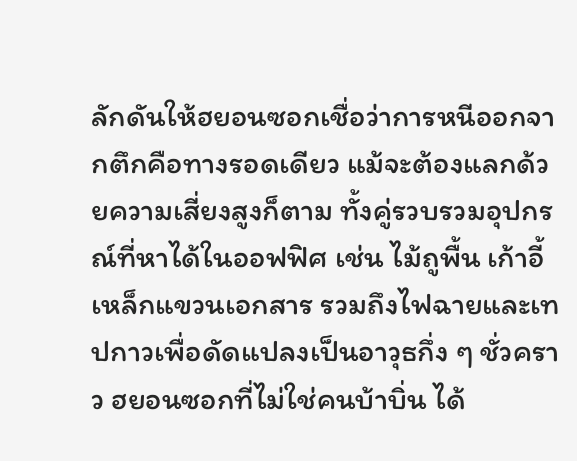ลักดันให้ฮยอนซอกเชื่อว่าการหนีออกจากตึกคือทางรอดเดียว แม้จะต้องแลกด้วยความเสี่ยงสูงก็ตาม ทั้งคู่รวบรวมอุปกรณ์ที่หาได้ในออฟฟิศ เช่น ไม้ถูพื้น เก้าอี้ เหล็กแขวนเอกสาร รวมถึงไฟฉายและเทปกาวเพื่อดัดแปลงเป็นอาวุธกึ่ง ๆ ชั่วคราว ฮยอนซอกที่ไม่ใช่คนบ้าบิ่น ได้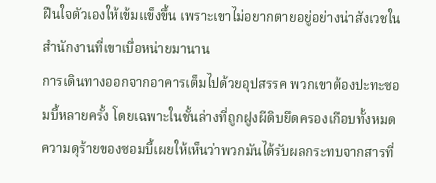ฝืนใจตัวเองให้เข้มแข็งขึ้น เพราะเขาไม่อยากตายอยู่อย่างน่าสังเวชในสำนักงานที่เขาเบื่อหน่ายมานาน
การเดินทางออกจากอาคารเต็มไปด้วยอุปสรรค พวกเขาต้องปะทะซอมบี้หลายครั้ง โดยเฉพาะในชั้นล่างที่ถูกฝูงผีดิบยึดครองเกือบทั้งหมด ความดุร้ายของซอมบี้เผยให้เห็นว่าพวกมันได้รับผลกระทบจากสารที่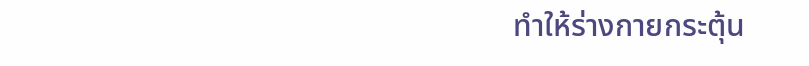ทำให้ร่างกายกระตุ้น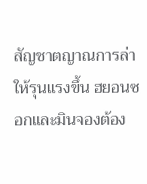สัญชาตญาณการล่าให้รุนแรงขึ้น ฮยอนซอกและมินจองต้อง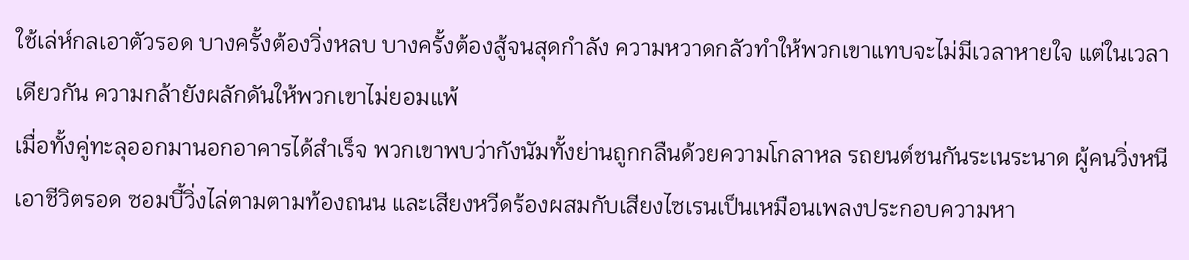ใช้เล่ห์กลเอาตัวรอด บางครั้งต้องวิ่งหลบ บางครั้งต้องสู้จนสุดกำลัง ความหวาดกลัวทำให้พวกเขาแทบจะไม่มีเวลาหายใจ แต่ในเวลาเดียวกัน ความกล้ายังผลักดันให้พวกเขาไม่ยอมแพ้
เมื่อทั้งคู่ทะลุออกมานอกอาคารได้สำเร็จ พวกเขาพบว่ากังนัมทั้งย่านถูกกลืนด้วยความโกลาหล รถยนต์ชนกันระเนระนาด ผู้คนวิ่งหนีเอาชีวิตรอด ซอมบี้วิ่งไล่ตามตามท้องถนน และเสียงหวีดร้องผสมกับเสียงไซเรนเป็นเหมือนเพลงประกอบความหา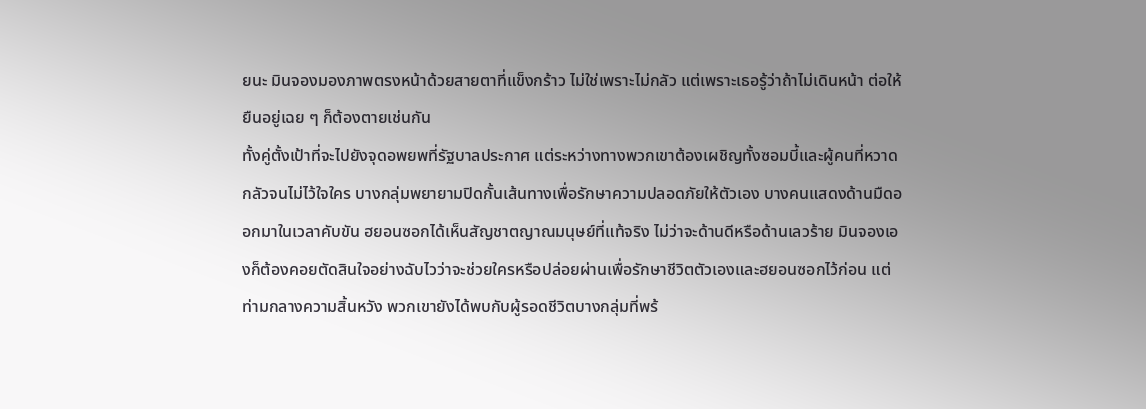ยนะ มินจองมองภาพตรงหน้าด้วยสายตาที่แข็งกร้าว ไม่ใช่เพราะไม่กลัว แต่เพราะเธอรู้ว่าถ้าไม่เดินหน้า ต่อให้ยืนอยู่เฉย ๆ ก็ต้องตายเช่นกัน
ทั้งคู่ตั้งเป้าที่จะไปยังจุดอพยพที่รัฐบาลประกาศ แต่ระหว่างทางพวกเขาต้องเผชิญทั้งซอมบี้และผู้คนที่หวาดกลัวจนไม่ไว้ใจใคร บางกลุ่มพยายามปิดกั้นเส้นทางเพื่อรักษาความปลอดภัยให้ตัวเอง บางคนแสดงด้านมืดออกมาในเวลาคับขัน ฮยอนซอกได้เห็นสัญชาตญาณมนุษย์ที่แท้จริง ไม่ว่าจะด้านดีหรือด้านเลวร้าย มินจองเองก็ต้องคอยตัดสินใจอย่างฉับไวว่าจะช่วยใครหรือปล่อยผ่านเพื่อรักษาชีวิตตัวเองและฮยอนซอกไว้ก่อน แต่ท่ามกลางความสิ้นหวัง พวกเขายังได้พบกับผู้รอดชีวิตบางกลุ่มที่พร้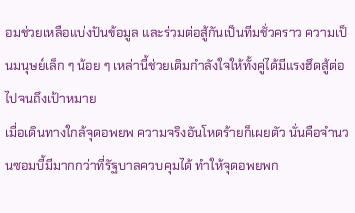อมช่วยเหลือแบ่งปันข้อมูล และร่วมต่อสู้กันเป็นทีมชั่วคราว ความเป็นมนุษย์เล็ก ๆ น้อย ๆ เหล่านี้ช่วยเติมกำลังใจให้ทั้งคู่ได้มีแรงฮึดสู้ต่อไปจนถึงเป้าหมาย
เมื่อเดินทางใกล้จุดอพยพ ความจริงอันโหดร้ายก็เผยตัว นั่นคือจำนวนซอมบี้มีมากกว่าที่รัฐบาลควบคุมได้ ทำให้จุดอพยพก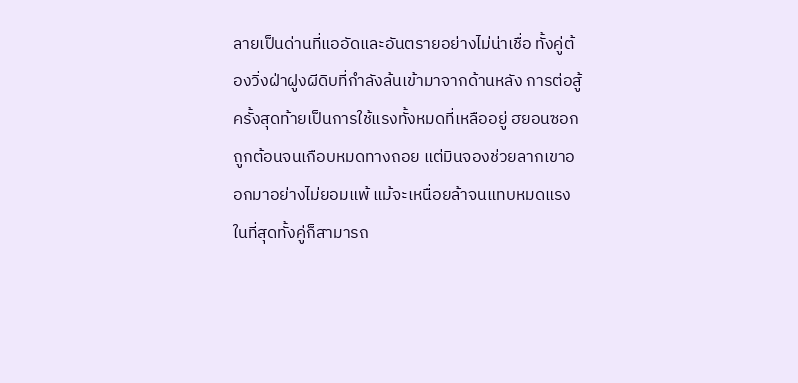ลายเป็นด่านที่แออัดและอันตรายอย่างไม่น่าเชื่อ ทั้งคู่ต้องวิ่งฝ่าฝูงผีดิบที่กำลังล้นเข้ามาจากด้านหลัง การต่อสู้ครั้งสุดท้ายเป็นการใช้แรงทั้งหมดที่เหลืออยู่ ฮยอนซอกถูกต้อนจนเกือบหมดทางถอย แต่มินจองช่วยลากเขาออกมาอย่างไม่ยอมแพ้ แม้จะเหนื่อยล้าจนแทบหมดแรง
ในที่สุดทั้งคู่ก็สามารถ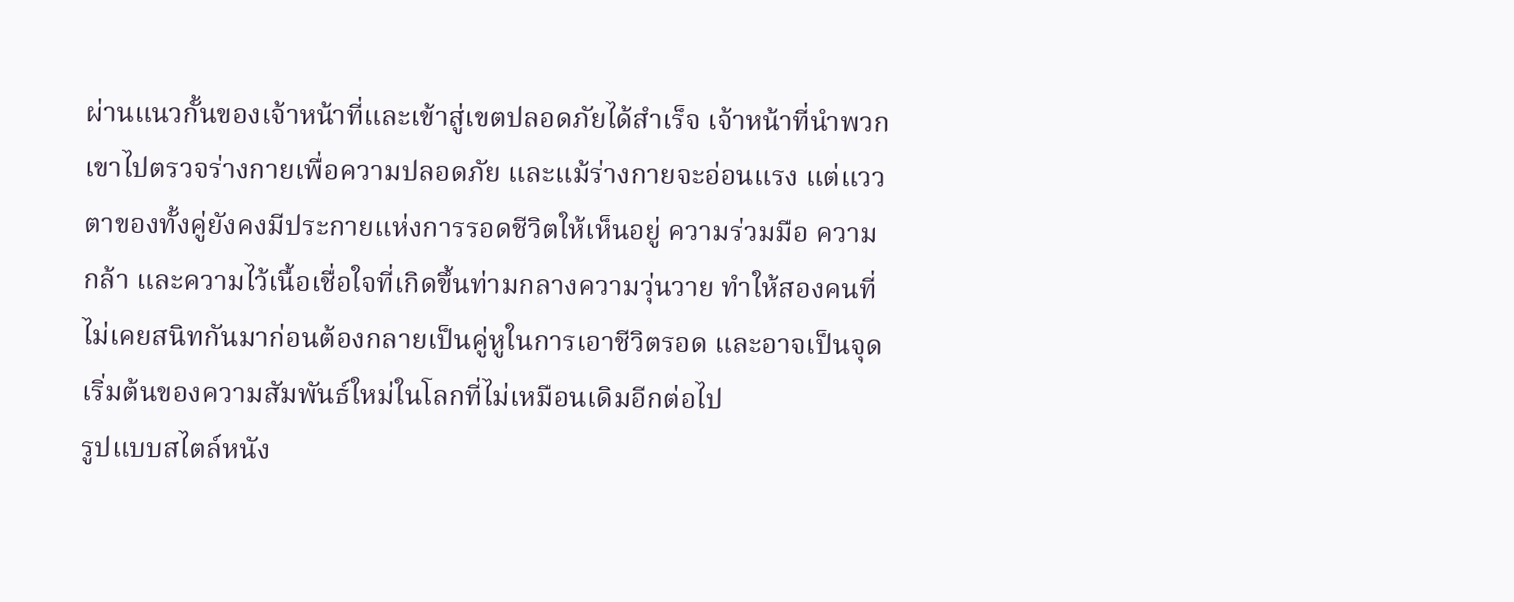ผ่านแนวกั้นของเจ้าหน้าที่และเข้าสู่เขตปลอดภัยได้สำเร็จ เจ้าหน้าที่นำพวกเขาไปตรวจร่างกายเพื่อความปลอดภัย และแม้ร่างกายจะอ่อนแรง แต่แววตาของทั้งคู่ยังคงมีประกายแห่งการรอดชีวิตให้เห็นอยู่ ความร่วมมือ ความกล้า และความไว้เนื้อเชื่อใจที่เกิดขึ้นท่ามกลางความวุ่นวาย ทำให้สองคนที่ไม่เคยสนิทกันมาก่อนต้องกลายเป็นคู่หูในการเอาชีวิตรอด และอาจเป็นจุดเริ่มต้นของความสัมพันธ์ใหม่ในโลกที่ไม่เหมือนเดิมอีกต่อไป
รูปแบบสไตล์หนัง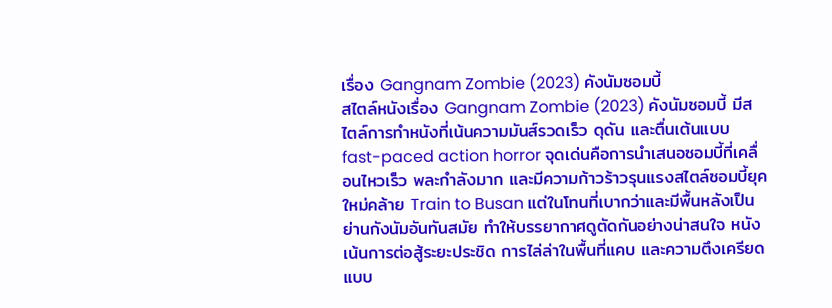เรื่อง Gangnam Zombie (2023) คังนัมซอมบี้
สไตล์หนังเรื่อง Gangnam Zombie (2023) คังนัมซอมบี้ มีสไตล์การทำหนังที่เน้นความมันส์รวดเร็ว ดุดัน และตื่นเต้นแบบ fast-paced action horror จุดเด่นคือการนำเสนอซอมบี้ที่เคลื่อนไหวเร็ว พละกำลังมาก และมีความก้าวร้าวรุนแรงสไตล์ซอมบี้ยุคใหม่คล้าย Train to Busan แต่ในโทนที่เบากว่าและมีพื้นหลังเป็นย่านกังนัมอันทันสมัย ทำให้บรรยากาศดูตัดกันอย่างน่าสนใจ หนังเน้นการต่อสู้ระยะประชิด การไล่ล่าในพื้นที่แคบ และความตึงเครียดแบบ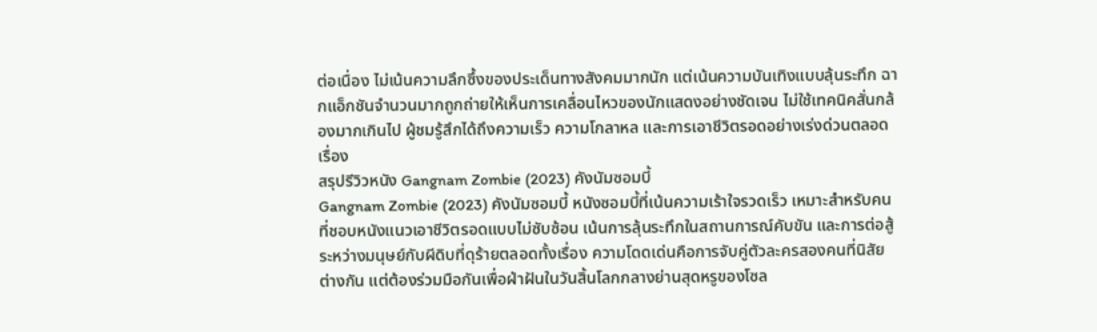ต่อเนื่อง ไม่เน้นความลึกซึ้งของประเด็นทางสังคมมากนัก แต่เน้นความบันเทิงแบบลุ้นระทึก ฉากแอ็กชันจำนวนมากถูกถ่ายให้เห็นการเคลื่อนไหวของนักแสดงอย่างชัดเจน ไม่ใช้เทคนิคสั่นกล้องมากเกินไป ผู้ชมรู้สึกได้ถึงความเร็ว ความโกลาหล และการเอาชีวิตรอดอย่างเร่งด่วนตลอดเรื่อง
สรุปรีวิวหนัง Gangnam Zombie (2023) คังนัมซอมบี้
Gangnam Zombie (2023) คังนัมซอมบี้ หนังซอมบี้ที่เน้นความเร้าใจรวดเร็ว เหมาะสำหรับคนที่ชอบหนังแนวเอาชีวิตรอดแบบไม่ซับซ้อน เน้นการลุ้นระทึกในสถานการณ์คับขัน และการต่อสู้ระหว่างมนุษย์กับผีดิบที่ดุร้ายตลอดทั้งเรื่อง ความโดดเด่นคือการจับคู่ตัวละครสองคนที่นิสัยต่างกัน แต่ต้องร่วมมือกันเพื่อฝ่าฝันในวันสิ้นโลกกลางย่านสุดหรูของโซล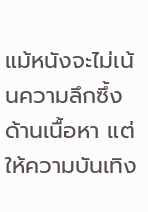แม้หนังจะไม่เน้นความลึกซึ้งด้านเนื้อหา แต่ให้ความบันเทิง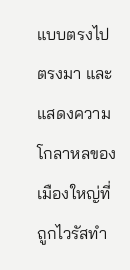แบบตรงไปตรงมา และแสดงความโกลาหลของเมืองใหญ่ที่ถูกไวรัสทำ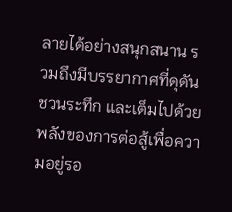ลายได้อย่างสนุกสนาน รวมถึงมีบรรยากาศที่ดุดัน ชวนระทึก และเต็มไปด้วยพลังของการต่อสู้เพื่อความอยู่รอ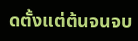ดตั้งแต่ต้นจนจบ